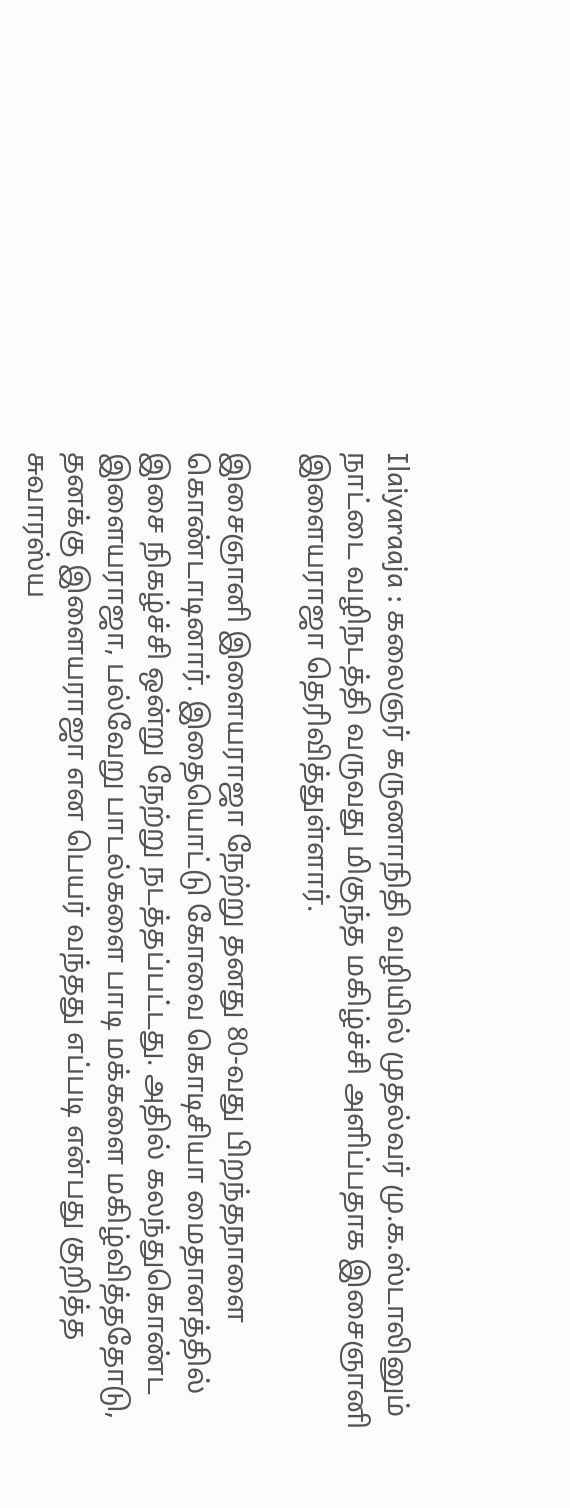Ilaiyaraaja : கலைஞர் கருணாநிதி வழியில் முதல்வர் மு.க.ஸ்டாலினும் நாட்டை வழிநடத்தி வருவது மிகுந்த மகிழ்ச்சி அளிப்பதாக இசைஞானி இளையராஜா தெரிவித்துள்ளார்.

இசைஞானி இளையராஜா நேற்று தனது 80-வது பிறந்தநாளை கொண்டாடினார். இதையொட்டு கோவை கொடிசியா மைதானத்தில் இசை நிகழ்ச்சி ஒன்று நேற்று நடத்தப்பட்டது. அதில் கலந்துகொண்ட இளையராஜா, பல்வேறு பாடல்களை பாடி மக்களை மகிழ்வித்ததோடு, தனக்கு இளையராஜா என பெயர் வந்தது எப்படி என்பது குறித்த சுவாரஸ்ய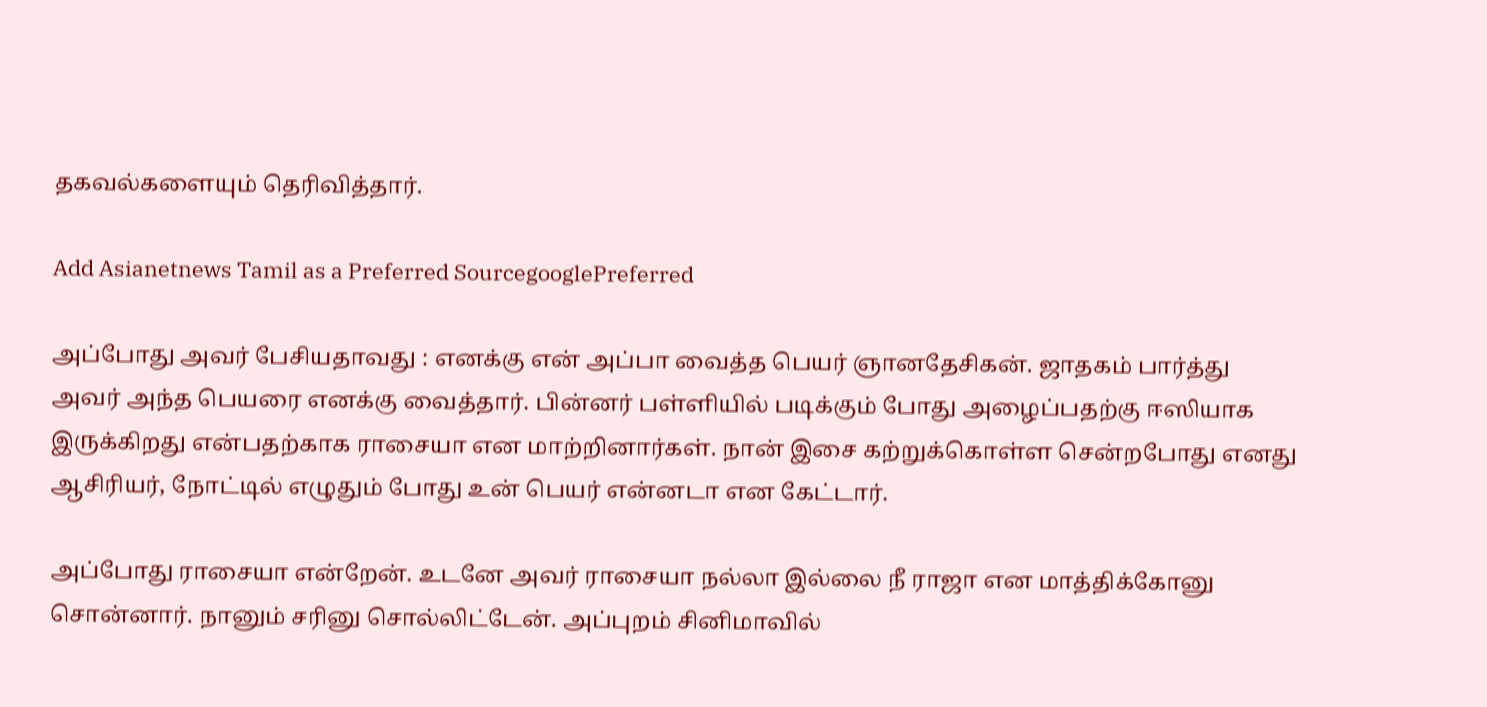தகவல்களையும் தெரிவித்தார்.

Add Asianetnews Tamil as a Preferred SourcegooglePreferred

அப்போது அவர் பேசியதாவது : எனக்கு என் அப்பா வைத்த பெயர் ஞானதேசிகன். ஜாதகம் பார்த்து அவர் அந்த பெயரை எனக்கு வைத்தார். பின்னர் பள்ளியில் படிக்கும் போது அழைப்பதற்கு ஈஸியாக இருக்கிறது என்பதற்காக ராசையா என மாற்றினார்கள். நான் இசை கற்றுக்கொள்ள சென்றபோது எனது ஆசிரியர், நோட்டில் எழுதும் போது உன் பெயர் என்னடா என கேட்டார்.

அப்போது ராசையா என்றேன். உடனே அவர் ராசையா நல்லா இல்லை நீ ராஜா என மாத்திக்கோனு சொன்னார். நானும் சரினு சொல்லிட்டேன். அப்புறம் சினிமாவில்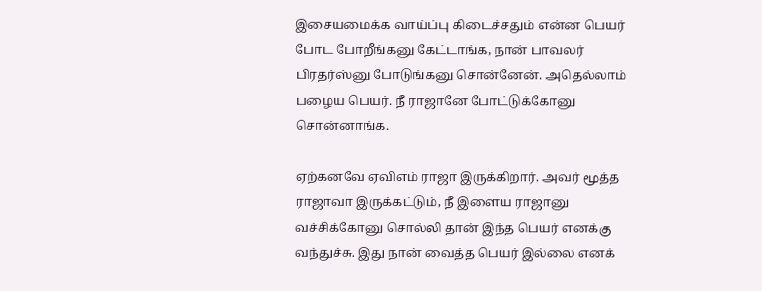இசையமைக்க வாய்ப்பு கிடைச்சதும் என்ன பெயர் போட போறீங்கனு கேட்டாங்க, நான் பாவலர் பிரதர்ஸ்னு போடுங்கனு சொன்னேன். அதெல்லாம் பழைய பெயர். நீ ராஜானே போட்டுக்கோனு சொன்னாங்க.

ஏற்கனவே ஏவிஎம் ராஜா இருக்கிறார். அவர் மூத்த ராஜாவா இருக்கட்டும், நீ இளைய ராஜானு வச்சிக்கோனு சொல்லி தான் இந்த பெயர் எனக்கு வந்துச்சு. இது நான் வைத்த பெயர் இல்லை எனக்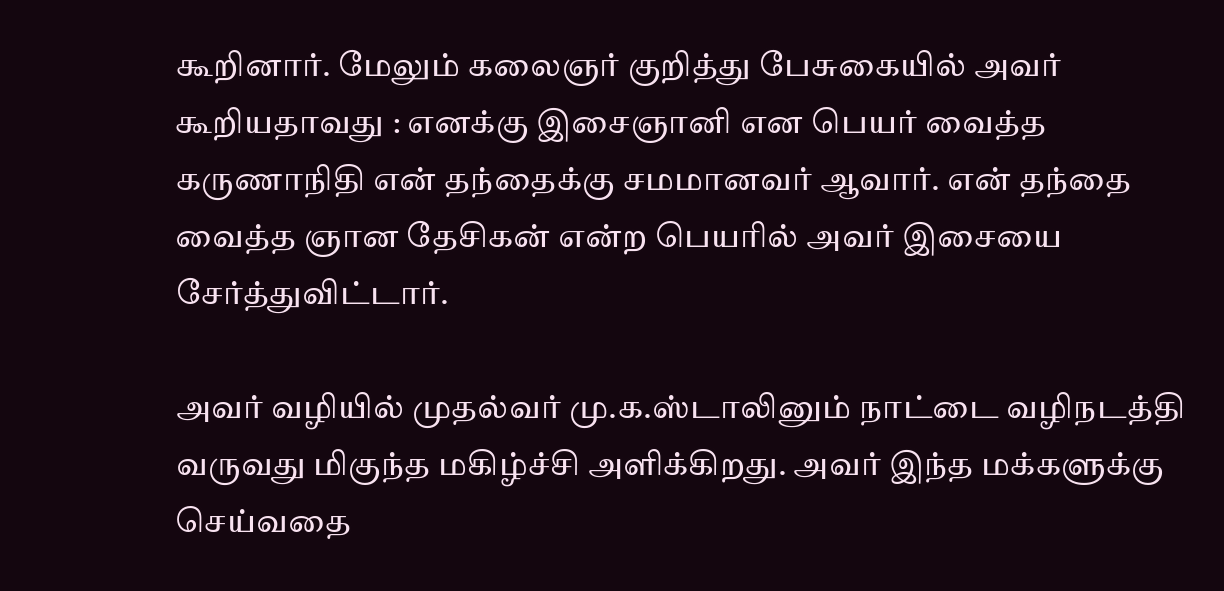கூறினார். மேலும் கலைஞர் குறித்து பேசுகையில் அவர் கூறியதாவது : எனக்கு இசைஞானி என பெயர் வைத்த கருணாநிதி என் தந்தைக்கு சமமானவர் ஆவார். என் தந்தை வைத்த ஞான தேசிகன் என்ற பெயரில் அவர் இசையை சேர்த்துவிட்டார்.

அவர் வழியில் முதல்வர் மு.க.ஸ்டாலினும் நாட்டை வழிநடத்தி வருவது மிகுந்த மகிழ்ச்சி அளிக்கிறது. அவர் இந்த மக்களுக்கு செய்வதை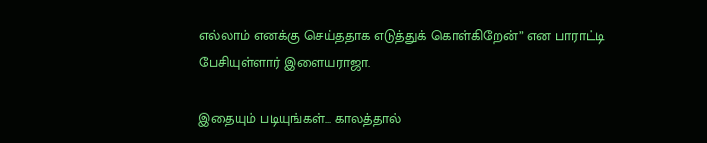எல்லாம் எனக்கு செய்ததாக எடுத்துக் கொள்கிறேன்” என பாராட்டி பேசியுள்ளார் இளையராஜா.

இதையும் படியுங்கள்... காலத்தால்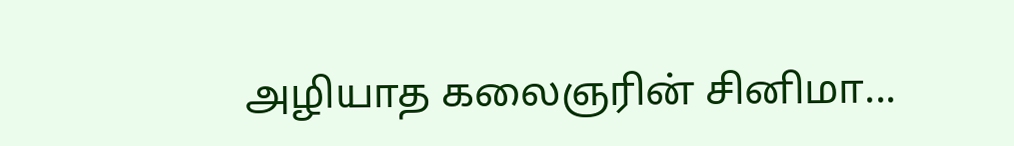அழியாத கலைஞரின் சினிமா...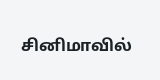சினிமாவில்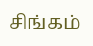சிங்கம்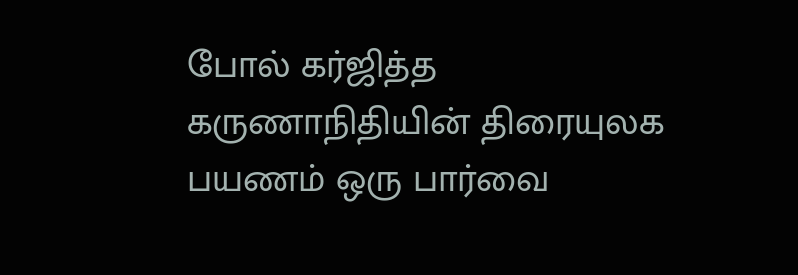போல் கர்ஜித்த கருணாநிதியின் திரையுலக பயணம் ஒரு பார்வை